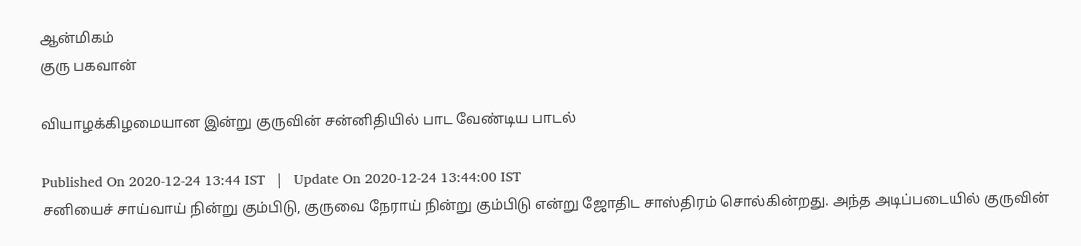ஆன்மிகம்
குரு பகவான்

வியாழக்கிழமையான இன்று குருவின் சன்னிதியில் பாட வேண்டிய பாடல்

Published On 2020-12-24 13:44 IST   |   Update On 2020-12-24 13:44:00 IST
சனியைச் சாய்வாய் நின்று கும்பிடு, குருவை நேராய் நின்று கும்பிடு என்று ஜோதிட சாஸ்திரம் சொல்கின்றது. அந்த அடிப்படையில் குருவின்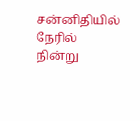சன்னிதியில் நேரில் நின்று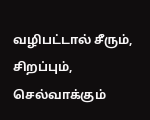வழிபட்டால் சீரும், சிறப்பும், செல்வாக்கும்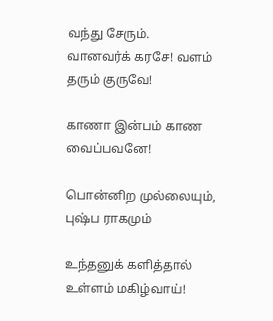வந்து சேரும்.
வானவர்க் கரசே! வளம் தரும் குருவே!

காணா இன்பம் காண வைப்பவனே!

பொன்னிற முல்லையும், புஷ்ப ராகமும்

உந்தனுக் களித்தால் உள்ளம் மகிழ்வாய்!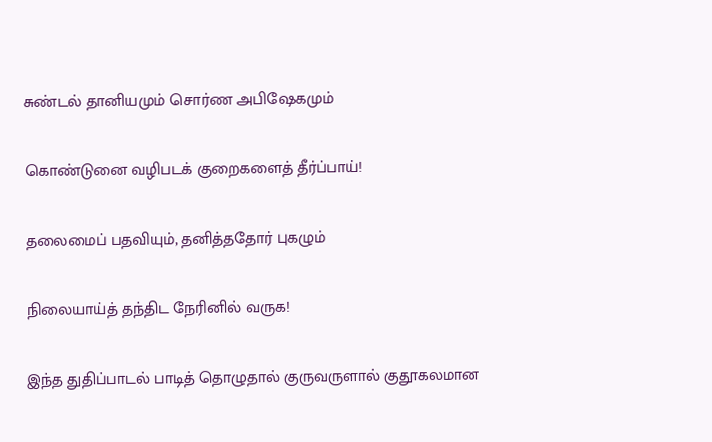சுண்டல் தானியமும் சொர்ண அபிஷேகமும்

கொண்டுனை வழிபடக் குறைகளைத் தீர்ப்பாய்!

தலைமைப் பதவியும், தனித்ததோர் புகழும்

நிலையாய்த் தந்திட நேரினில் வருக!

இந்த துதிப்பாடல் பாடித் தொழுதால் குருவருளால் குதூகலமான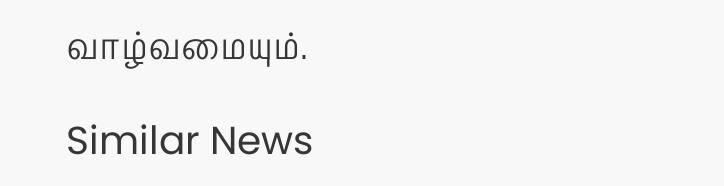வாழ்வமையும்.

Similar News